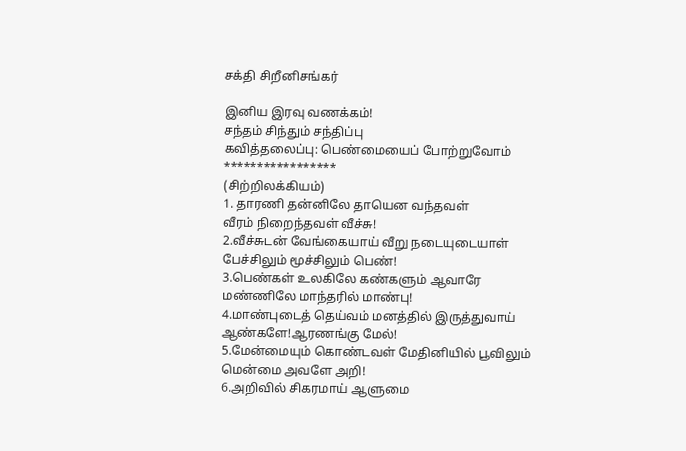சக்தி சிறீனிசங்கர்

இனிய இரவு வணக்கம்!
சந்தம் சிந்தும் சந்திப்பு
கவித்தலைப்பு: பெண்மையைப் போற்றுவோம்
*****************
(சிற்றிலக்கியம்)
1. தாரணி தன்னிலே தாயென வந்தவள்
வீரம் நிறைந்தவள் வீச்சு!
2.வீச்சுடன் வேங்கையாய் வீறு நடையுடையாள்
பேச்சிலும் மூச்சிலும் பெண்!
3.பெண்கள் உலகிலே கண்களும் ஆவாரே
மண்ணிலே மாந்தரில் மாண்பு!
4.மாண்புடைத் தெய்வம் மனத்தில் இருத்துவாய்
ஆண்களே!ஆரணங்கு மேல்!
5.மேன்மையும் கொண்டவள் மேதினியில் பூவிலும்
மென்மை அவளே அறி!
6.அறிவில் சிகரமாய் ஆளுமை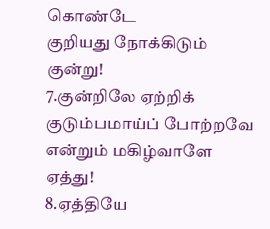கொண்டே
குறியது நோக்கிடும் குன்று!
7.குன்றிலே ஏற்றிக் குடும்பமாய்ப் போற்றவே
என்றும் மகிழ்வாளே ஏத்து!
8.ஏத்தியே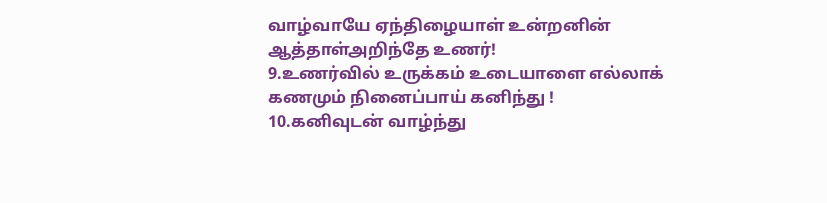வாழ்வாயே ஏந்திழையாள் உன்றனின்
ஆத்தாள்அறிந்தே உணர்!
9.உணர்வில் உருக்கம் உடையாளை எல்லாக்
கணமும் நினைப்பாய் கனிந்து !
10.கனிவுடன் வாழ்ந்து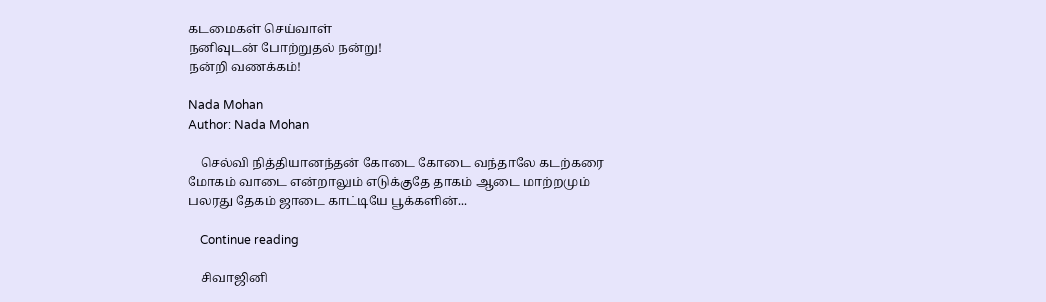கடமைகள் செய்வாள்
நனிவுடன் போற்றுதல் நன்று!
நன்றி வணக்கம்!

Nada Mohan
Author: Nada Mohan

    செல்வி நித்தியானந்தன் கோடை கோடை வந்தாலே கடற்கரை மோகம் வாடை என்றாலும் எடுக்குதே தாகம் ஆடை மாற்றமும் பலரது தேகம் ஜாடை காட்டியே பூக்களின்...

    Continue reading

    சிவாஜினி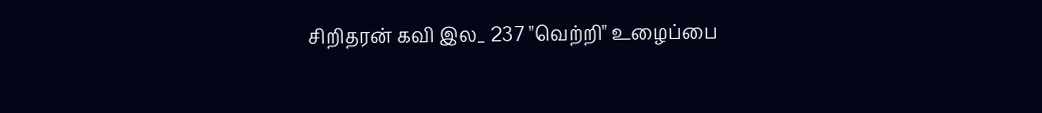சிறிதரன் கவி இல_ 237 "வெற்றி" உழைப்பை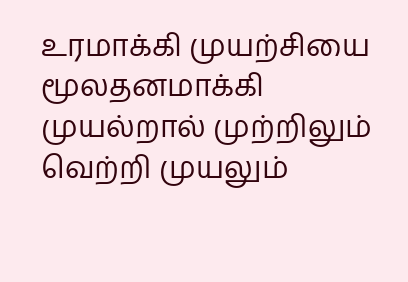உரமாக்கி முயற்சியை மூலதனமாக்கி முயல்றால் முற்றிலும் வெற்றி முயலும்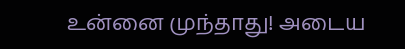உன்னை முந்தாது! அடைய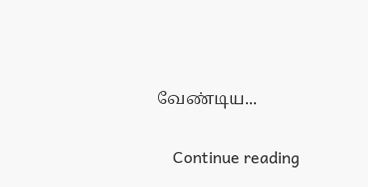வேண்டிய...

    Continue reading